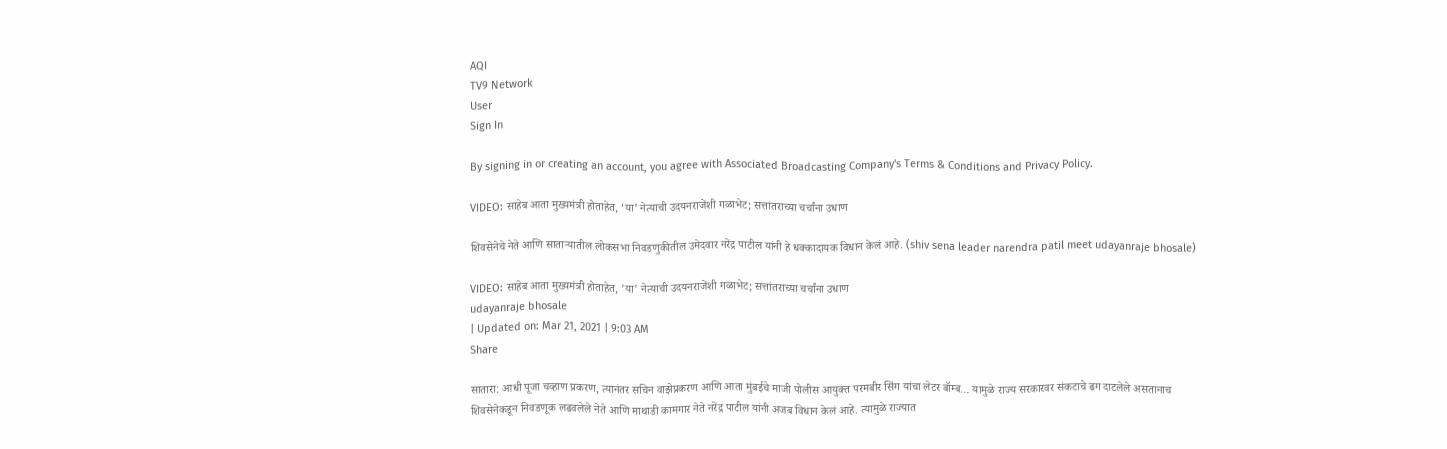AQI
TV9 Network
User
Sign In

By signing in or creating an account, you agree with Associated Broadcasting Company's Terms & Conditions and Privacy Policy.

VIDEO: साहेब आता मुख्यमंत्री होताहेत, ‘या’ नेत्याची उदयनराजेंशी गळाभेट; सत्तांतराच्या चर्चांना उधाण

शिवसेनेचे नेते आणि साताऱ्यातील लोकसभा निवडणुकीतील उमेदवार नरेंद्र पाटील यांनी हे धक्कादायक विधान केलं आहे. (shiv sena leader narendra patil meet udayanraje bhosale)

VIDEO: साहेब आता मुख्यमंत्री होताहेत, 'या' नेत्याची उदयनराजेंशी गळाभेट; सत्तांतराच्या चर्चांना उधाण
udayanraje bhosale
| Updated on: Mar 21, 2021 | 9:03 AM
Share

सातारा: आधी पूजा चव्हाण प्रकरण, त्यानंतर सचिन वाझेप्रकरण आणि आता मुंबईचे माजी पोलीस आयुक्त परमबीर सिंग यांचा लेटर बॉम्ब… यामुळे राज्य सरकारवर संकटाचे ढग दाटलेले असतानाच शिवसेनेकडून निवडणूक लढवलेले नेते आणि माथाडी कामगार नेते नरेंद्र पाटील यांनी अजब विधान केलं आहे. त्यामुळे राज्यात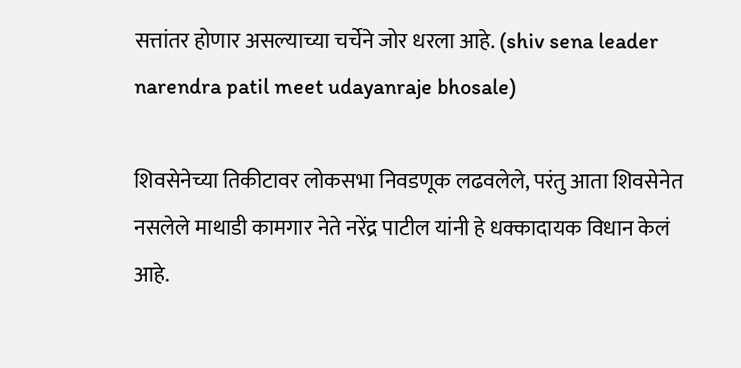सत्तांतर होणार असल्याच्या चर्चेने जोर धरला आहे. (shiv sena leader narendra patil meet udayanraje bhosale)

शिवसेनेच्या तिकीटावर लोकसभा निवडणूक लढवलेले, परंतु आता शिवसेनेत नसलेले माथाडी कामगार नेते नरेंद्र पाटील यांनी हे धक्कादायक विधान केलं आहे.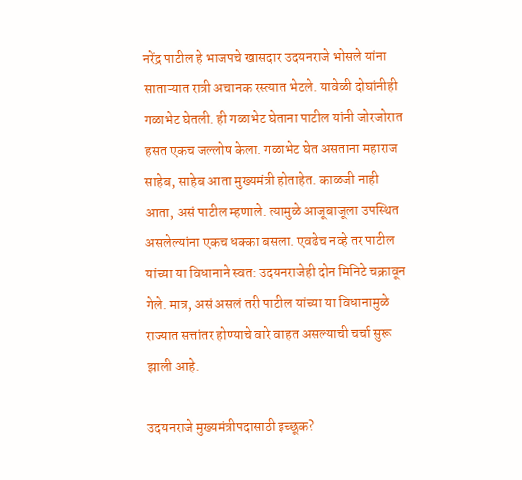नरेंद्र पाटील हे भाजपचे खासदार उदयनराजे भोसले यांना साताऱ्यात रात्री अचानक रस्त्यात भेटले. यावेळी दोघांनीही गळाभेट घेतली. ही गळाभेट घेताना पाटील यांनी जोरजोरात हसत एकच जल्लोष केला. गळाभेट घेत असताना महाराज साहेब, साहेब आता मुख्यमंत्री होताहेत. काळजी नाही आता, असं पाटील म्हणाले. त्यामुळे आजूबाजूला उपस्थित असलेल्यांना एकच धक्का बसला. एवढेच नव्हे तर पाटील यांच्या या विधानाने स्वत: उदयनराजेही दोन मिनिटे चक्रावून गेले. मात्र, असं असलं तरी पाटील यांच्या या विधानामुळे राज्यात सत्तांतर होण्याचे वारे वाहत असल्याची चर्चा सुरू झाली आहे.

उदयनराजे मुख्यमंत्रीपदासाठी इच्छूक?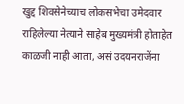खुद्द शिवसेनेच्याच लोकसभेचा उमेदवार राहिलेल्या नेत्याने साहेब मुख्यमंत्री होताहेत काळजी नाही आता, असं उदयनराजेंना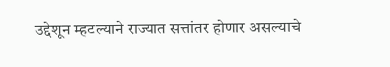उद्देशून म्हटल्याने राज्यात सत्तांतर होणार असल्याचे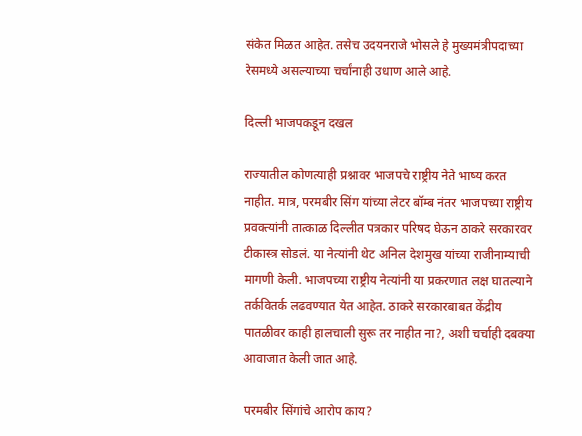संकेत मिळत आहेत. तसेच उदयनराजे भोसले हे मुख्यमंत्रीपदाच्या रेसमध्ये असल्याच्या चर्चांनाही उधाण आले आहे.

दिल्ली भाजपकडून दखल

राज्यातील कोणत्याही प्रश्नावर भाजपचे राष्ट्रीय नेते भाष्य करत नाहीत. मात्र, परमबीर सिंग यांच्या लेटर बॉम्ब नंतर भाजपच्या राष्ट्रीय प्रवक्त्यांनी तात्काळ दिल्लीत पत्रकार परिषद घेऊन ठाकरे सरकारवर टीकास्त्र सोडलं. या नेत्यांनी थेट अनिल देशमुख यांच्या राजीनाम्याची मागणी केली. भाजपच्या राष्ट्रीय नेत्यांनी या प्रकरणात लक्ष घातल्याने तर्कवितर्क लढवण्यात येत आहेत. ठाकरे सरकारबाबत केंद्रीय पातळीवर काही हालचाली सुरू तर नाहीत ना?, अशी चर्चाही दबक्या आवाजात केली जात आहे.

परमबीर सिंगांचे आरोप काय?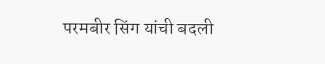परमबीर सिंग यांची बदली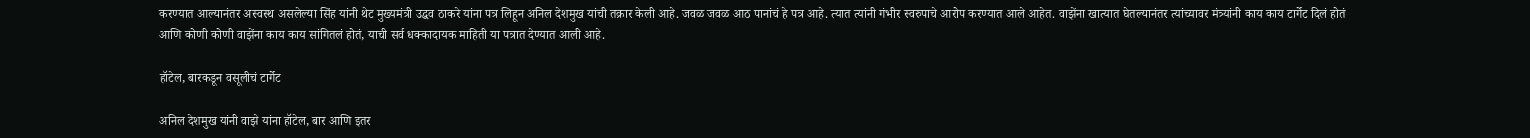करण्यात आल्यानंतर अस्वस्थ असलेल्या सिंह यांनी थेट मुख्यमंत्री उद्धव ठाकरे यांना पत्र लिहून अनिल देशमुख यांची तक्रार केली आहे. जवळ जवळ आठ पानांचं हे पत्र आहे. त्यात त्यांनी गंभीर स्वरुपाचे आरोप करण्यात आले आहेत. वाझेंना खात्यात घेतल्यानंतर त्यांच्यावर मंत्र्यांनी काय काय टार्गेट दिलं होतं आणि कोणी कोणी वाझेंना काय काय सांगितलं होतं, याची सर्व धक्कादायक माहिती या पत्रात देण्यात आली आहे.

हॉटेल, बारकडून वसूलीचं टार्गेट

अनिल देशमुख यांनी वाझे यांना हॉटेल, बार आणि इतर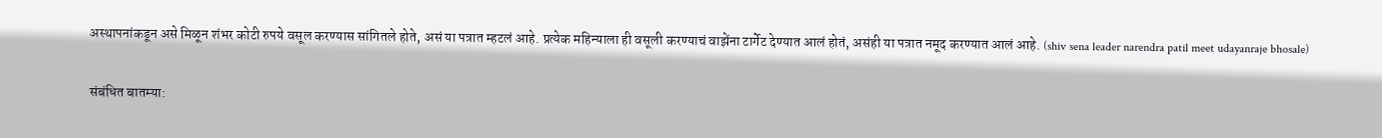अस्थापनांकडून असे मिळून शंभर कोटी रुपये वसूल करण्यास सांगितले होते, असं या पत्रात म्हटलं आहे. प्रत्येक महिन्याला ही वसूली करण्याचं वाझेंना टार्गेट देण्यात आलं होतं, असंही या पत्रात नमूद करण्यात आलं आहे. (shiv sena leader narendra patil meet udayanraje bhosale)

संबंधित बातम्या: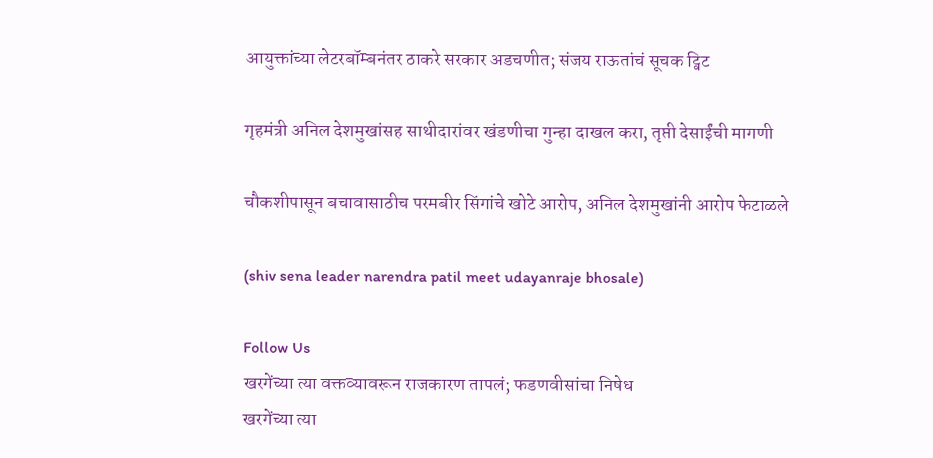आयुक्तांच्या लेटरबॉम्बनंतर ठाकरे सरकार अडचणीत; संजय राऊतांचं सूचक ट्विट

गृहमंत्री अनिल देशमुखांसह साथीदारांवर खंडणीचा गुन्हा दाखल करा, तृप्ती देसाईंची मागणी

चौकशीपासून बचावासाठीच परमबीर सिंगांचे खोटे आरोप, अनिल देशमुखांनी आरोप फेटाळले

(shiv sena leader narendra patil meet udayanraje bhosale)

Follow Us
खरगेंच्या त्या वक्तव्यावरून राजकारण तापलं; फडणवीसांचा निषेध
खरगेंच्या त्या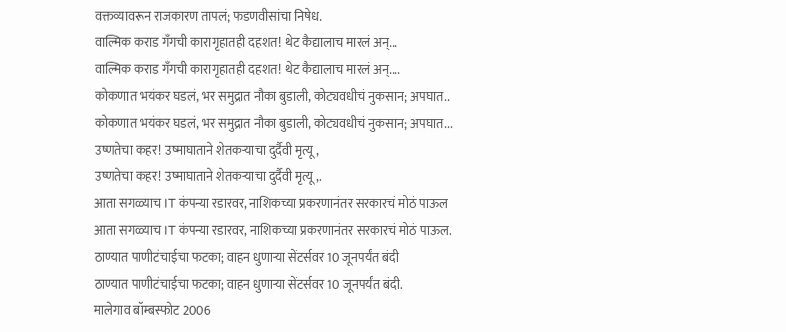वक्तव्यावरून राजकारण तापलं; फडणवीसांचा निषेध.
वाल्मिक कराड गँगची कारागृहातही दहशत! थेट कैद्यालाच मारलं अन्...
वाल्मिक कराड गँगची कारागृहातही दहशत! थेट कैद्यालाच मारलं अन्....
कोकणात भयंकर घडलं, भर समुद्रात नौका बुडाली, कोट्यवधीचं नुकसान; अपघात..
कोकणात भयंकर घडलं, भर समुद्रात नौका बुडाली, कोट्यवधीचं नुकसान; अपघात...
उष्णतेचा कहर! उष्माघाताने शेतकऱ्याचा दुर्दैवी मृत्यू,
उष्णतेचा कहर! उष्माघाताने शेतकऱ्याचा दुर्दैवी मृत्यू,.
आता सगळ्याच IT कंपन्या रडारवर, नाशिकच्या प्रकरणानंतर सरकारचं मोठं पाऊल
आता सगळ्याच IT कंपन्या रडारवर, नाशिकच्या प्रकरणानंतर सरकारचं मोठं पाऊल.
ठाण्यात पाणीटंचाईचा फटका; वाहन धुणाऱ्या सेंटर्सवर 10 जूनपर्यंत बंदी
ठाण्यात पाणीटंचाईचा फटका; वाहन धुणाऱ्या सेंटर्सवर 10 जूनपर्यंत बंदी.
मालेगाव बॉम्बस्फोट 2006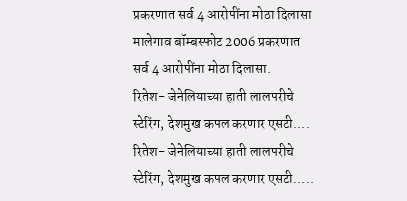प्रकरणात सर्व 4 आरोपींना मोठा दिलासा
मालेगाव बॉम्बस्फोट 2006 प्रकरणात सर्व 4 आरोपींना मोठा दिलासा.
रितेश- जेनेलियाच्या हाती लालपरीचे स्टेरिंग, देशमुख कपल करणार एसटी....
रितेश- जेनेलियाच्या हाती लालपरीचे स्टेरिंग, देशमुख कपल करणार एसटी.....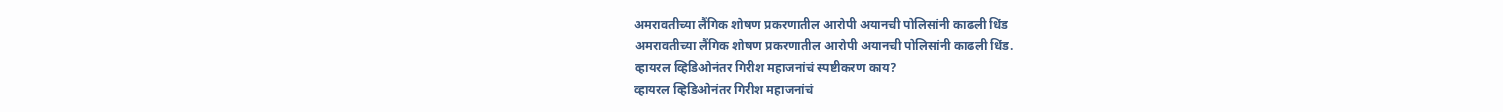अमरावतीच्या लैंगिक शोषण प्रकरणातील आरोपी अयानची पोलिसांनी काढली धिंड
अमरावतीच्या लैंगिक शोषण प्रकरणातील आरोपी अयानची पोलिसांनी काढली धिंड.
व्हायरल व्हिडिओनंतर गिरीश महाजनांचं स्पष्टीकरण काय?
व्हायरल व्हिडिओनंतर गिरीश महाजनांचं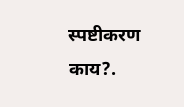स्पष्टीकरण काय?.